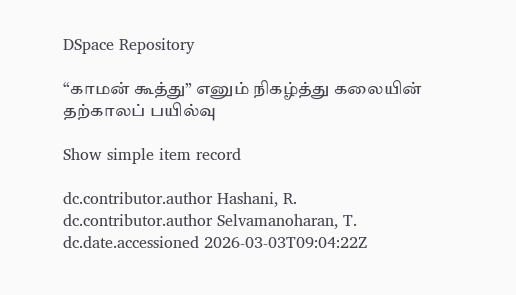DSpace Repository

“காமன் கூத்து” எனும் நிகழ்த்து கலையின் தற்காலப் பயில்வு

Show simple item record

dc.contributor.author Hashani, R.
dc.contributor.author Selvamanoharan, T.
dc.date.accessioned 2026-03-03T09:04:22Z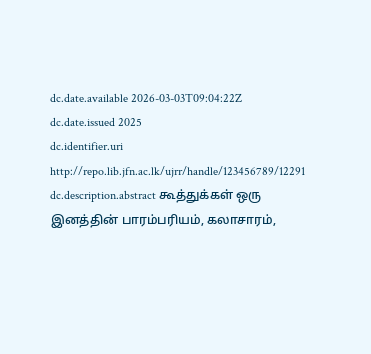dc.date.available 2026-03-03T09:04:22Z
dc.date.issued 2025
dc.identifier.uri http://repo.lib.jfn.ac.lk/ujrr/handle/123456789/12291
dc.description.abstract கூத்துக்கள் ஒரு இனத்தின் பாரம்பரியம், கலாசாரம்,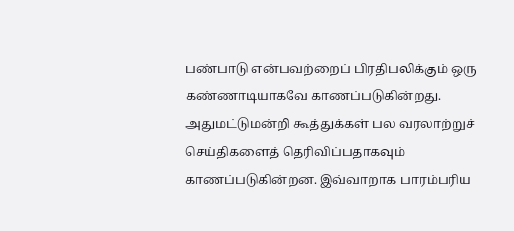பண்பாடு என்பவற்றைப் பிரதிபலிக்கும் ஒரு கண்ணாடியாகவே காணப்படுகின்றது. அதுமட்டுமன்றி கூத்துக்கள் பல வரலாற்றுச் செய்திகளைத் தெரிவிப்பதாகவும் காணப்படுகின்றன. இவ்வாறாக பாரம்பரிய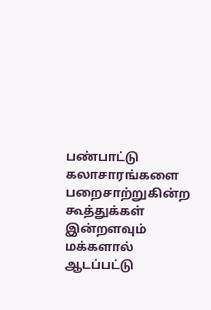பண்பாட்டு கலாசாரங்களை பறைசாற்றுகின்ற கூத்துக்கள் இன்றளவும் மக்களால் ஆடப்பட்டு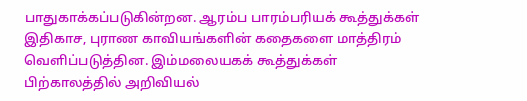பாதுகாக்கப்படுகின்றன. ஆரம்ப பாரம்பரியக் கூத்துக்கள் இதிகாச, புராண காவியங்களின் கதைகளை மாத்திரம் வெளிப்படுத்தின. இம்மலையகக் கூத்துக்கள் பிற்காலத்தில் அறிவியல்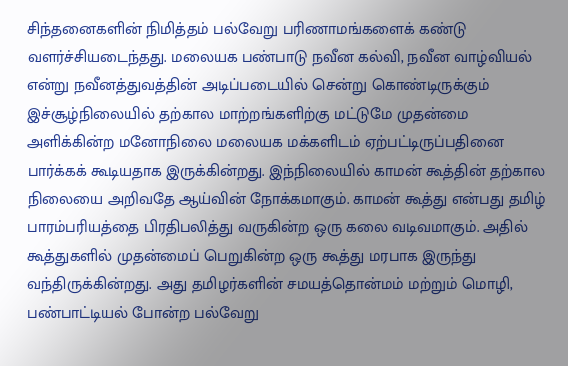சிந்தனைகளின் நிமித்தம் பல்வேறு பரிணாமங்களைக் கண்டு வளர்ச்சியடைந்தது. மலையக பண்பாடு நவீன கல்வி, நவீன வாழ்வியல் என்று நவீனத்துவத்தின் அடிப்படையில் சென்று கொண்டிருக்கும் இச்சூழ்நிலையில் தற்கால மாற்றங்களிற்கு மட்டுமே முதன்மை அளிக்கின்ற மனோநிலை மலையக மக்களிடம் ஏற்பட்டிருப்பதினை பார்க்கக் கூடியதாக இருக்கின்றது. இந்நிலையில் காமன் கூத்தின் தற்கால நிலையை அறிவதே ஆய்வின் நோக்கமாகும். காமன் கூத்து என்பது தமிழ் பாரம்பரியத்தை பிரதிபலித்து வருகின்ற ஒரு கலை வடிவமாகும். அதில் கூத்துகளில் முதன்மைப் பெறுகின்ற ஒரு கூத்து மரபாக இருந்து வந்திருக்கின்றது. அது தமிழர்களின் சமயத்தொன்மம் மற்றும் மொழி, பண்பாட்டியல் போன்ற பல்வேறு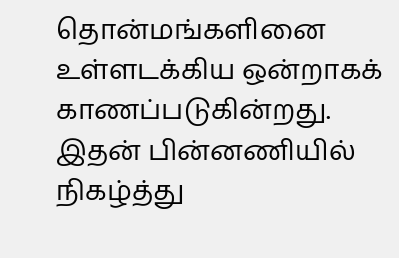தொன்மங்களினை உள்ளடக்கிய ஒன்றாகக் காணப்படுகின்றது. இதன் பின்னணியில் நிகழ்த்து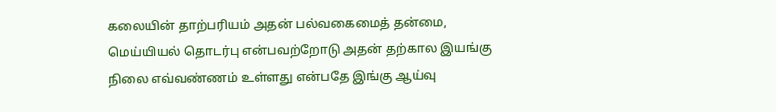கலையின் தாற்பரியம் அதன் பல்வகைமைத் தன்மை, மெய்யியல் தொடர்பு என்பவற்றோடு அதன் தற்கால இயங்கு நிலை எவ்வண்ணம் உள்ளது என்பதே இங்கு ஆய்வு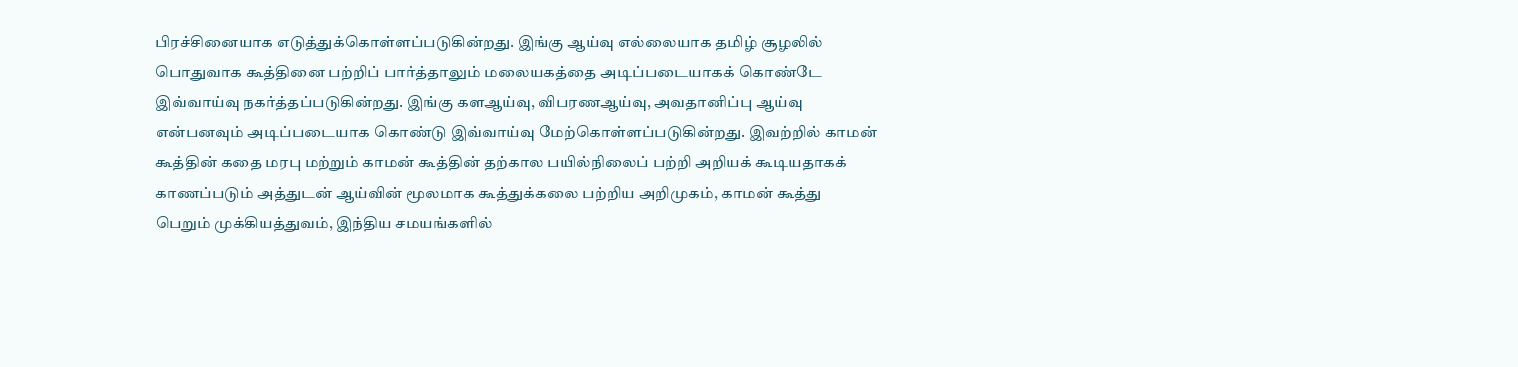பிரச்சினையாக எடுத்துக்கொள்ளப்படுகின்றது. இங்கு ஆய்வு எல்லையாக தமிழ் சூழலில் பொதுவாக கூத்தினை பற்றிப் பார்த்தாலும் மலையகத்தை அடிப்படையாகக் கொண்டே இவ்வாய்வு நகர்த்தப்படுகின்றது. இங்கு களஆய்வு, விபரணஆய்வு, அவதானிப்பு ஆய்வு என்பனவும் அடிப்படையாக கொண்டு இவ்வாய்வு மேற்கொள்ளப்படுகின்றது. இவற்றில் காமன் கூத்தின் கதை மரபு மற்றும் காமன் கூத்தின் தற்கால பயில்நிலைப் பற்றி அறியக் கூடியதாகக் காணப்படும் அத்துடன் ஆய்வின் மூலமாக கூத்துக்கலை பற்றிய அறிமுகம், காமன் கூத்து பெறும் முக்கியத்துவம், இந்திய சமயங்களில்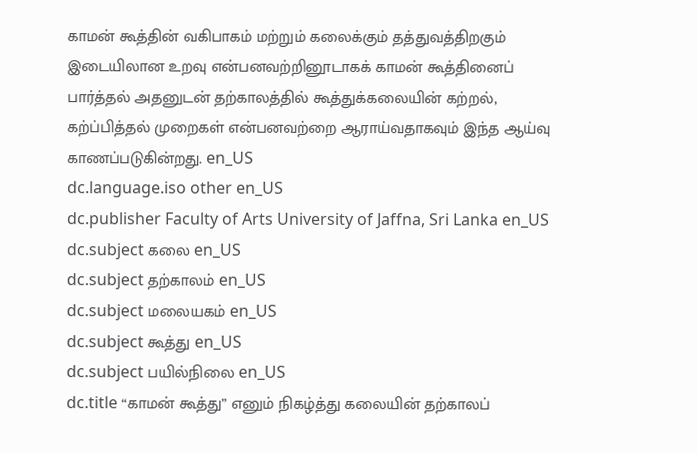காமன் கூத்தின் வகிபாகம் மற்றும் கலைக்கும் தத்துவத்திறகும் இடையிலான உறவு என்பனவற்றினூடாகக் காமன் கூத்தினைப் பார்த்தல் அதனுடன் தற்காலத்தில் கூத்துக்கலையின் கற்றல், கற்ப்பித்தல் முறைகள் என்பனவற்றை ஆராய்வதாகவும் இந்த ஆய்வு காணப்படுகின்றது. en_US
dc.language.iso other en_US
dc.publisher Faculty of Arts University of Jaffna, Sri Lanka en_US
dc.subject கலை en_US
dc.subject தற்காலம் en_US
dc.subject மலையகம் en_US
dc.subject கூத்து en_US
dc.subject பயில்நிலை en_US
dc.title “காமன் கூத்து” எனும் நிகழ்த்து கலையின் தற்காலப்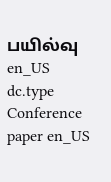பயில்வு en_US
dc.type Conference paper en_US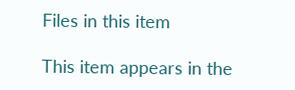Files in this item

This item appears in the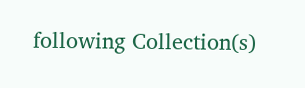following Collection(s)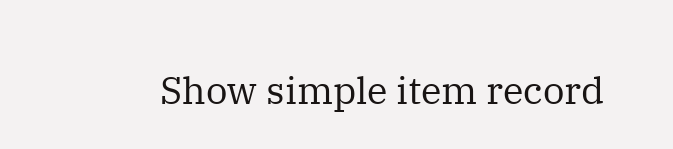Show simple item record